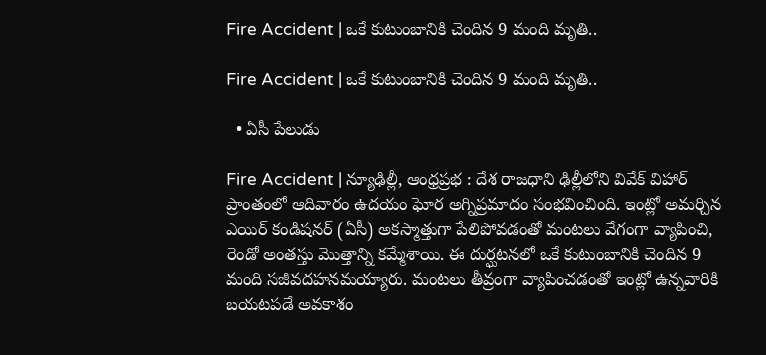Fire Accident | ఒకే కుటుంబానికి చెందిన 9 మంది మృతి..

Fire Accident | ఒకే కుటుంబానికి చెందిన 9 మంది మృతి..

  • ఏసీ పేలుడు

Fire Accident | న్యూఢిల్లీ, ఆంధ్రప్రభ : దేశ రాజధాని ఢిల్లీలోని వివేక్ విహార్ ప్రాంతంలో ఆదివారం ఉదయం ఘోర అగ్నిప్రమాదం సంభవించింది. ఇంట్లో అమర్చిన ఎయిర్ కండిషనర్ (ఏసీ) అకస్మాత్తుగా పేలిపోవడంతో మంటలు వేగంగా వ్యాపించి, రెండో అంతస్తు మొత్తాన్ని కమ్మేశాయి. ఈ దుర్ఘటనలో ఒకే కుటుంబానికి చెందిన 9 మంది సజీవదహనమయ్యారు. మంటలు తీవ్రంగా వ్యాపించడంతో ఇంట్లో ఉన్నవారికి బయటపడే అవకాశం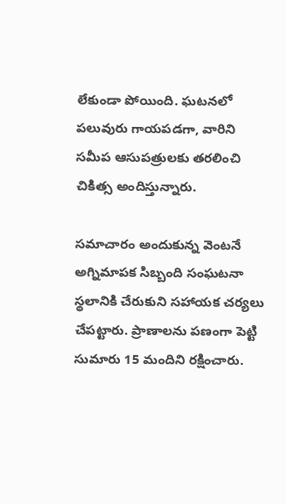లేకుండా పోయింది. ఘటనలో పలువురు గాయపడగా, వారిని సమీప ఆసుపత్రులకు తరలించి చికిత్స అందిస్తున్నారు.

సమాచారం అందుకున్న వెంటనే అగ్నిమాపక సిబ్బంది సంఘటనా స్థలానికి చేరుకుని సహాయక చర్యలు చేపట్టారు. ప్రాణాలను పణంగా పెట్టి సుమారు 15 మందిని రక్షించారు.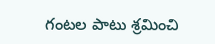గంటల పాటు శ్రమించి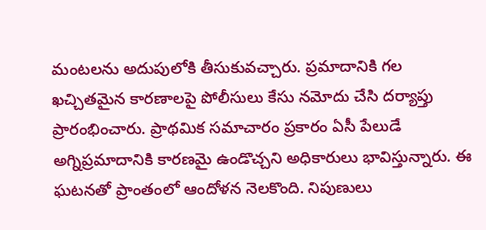మంటలను అదుపులోకి తీసుకువచ్చారు. ప్రమాదానికి గల ఖచ్చితమైన కారణాలపై పోలీసులు కేసు నమోదు చేసి దర్యాప్తు ప్రారంభించారు. ప్రాథమిక సమాచారం ప్రకారం ఏసీ పేలుడే అగ్నిప్రమాదానికి కారణమై ఉండొచ్చని అధికారులు భావిస్తున్నారు. ఈ ఘటనతో ప్రాంతంలో ఆందోళన నెలకొంది. నిపుణులు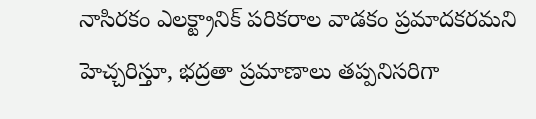నాసిరకం ఎలక్ట్రానిక్ పరికరాల వాడకం ప్రమాదకరమని హెచ్చరిస్తూ, భద్రతా ప్రమాణాలు తప్పనిసరిగా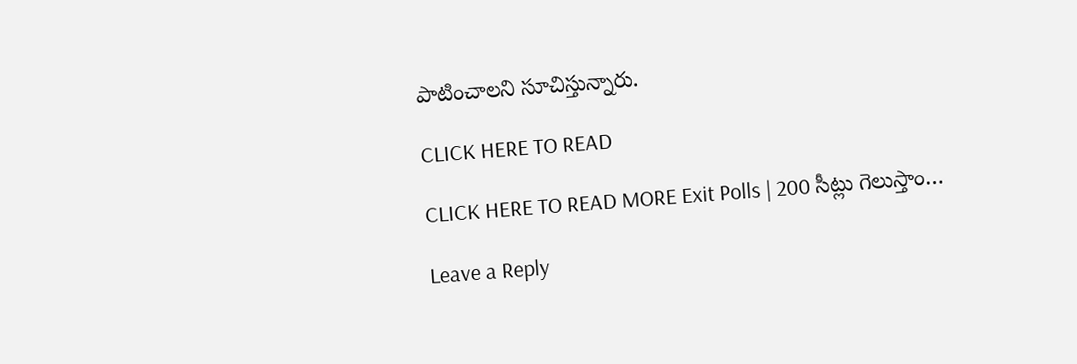పాటించాలని సూచిస్తున్నారు.

CLICK HERE TO READ

CLICK HERE TO READ MORE Exit Polls | 200 సీట్లు గెలుస్తాం…

Leave a Reply